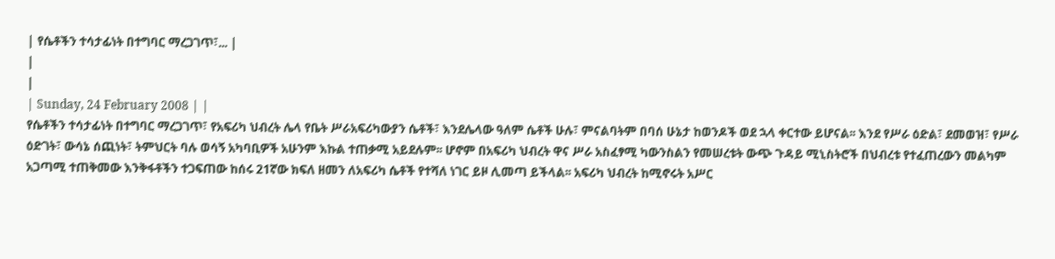| የሴቶችን ተሳታፊነት በተግባር ማረጋገጥ፣... |
|
|
| Sunday, 24 February 2008 | |
የሴቶችን ተሳታፊነት በተግባር ማረጋገጥ፣ የአፍሪካ ህብረት ሌላ የቤት ሥራአፍሪካውያን ሴቶች፣ እንደሌላው ዓለም ሴቶች ሁሉ፣ ምናልባትም በባሰ ሁኔታ ከወንዶች ወደ ኋላ ቀርተው ይሆናል፡፡ እንደ የሥራ ዕድል፣ ደመወዝ፣ የሥራ ዕድገት፣ ውሳኔ ሰጪነት፣ ትምህርት ባሉ ወሳኝ አካባቢዎች አሁንም እኩል ተጠቃሚ አይደሉም፡፡ ሆኖም በአፍሪካ ህብረት ዋና ሥራ አስፈፃሚ ካውንስልን የመሠረቱት ውጭ ጉዳይ ሚኒስትሮች በህብረቱ የተፈጠረውን መልካም አጋጣሚ ተጠቅመው እንቅፋቶችን ተጋፍጠው ከሰሩ 21ኛው ክፍለ ዘመን ለአፍሪካ ሴቶች የተሻለ ነገር ይዞ ሊመጣ ይችላል፡፡ አፍሪካ ህብረት ከሚኖሩት አሥር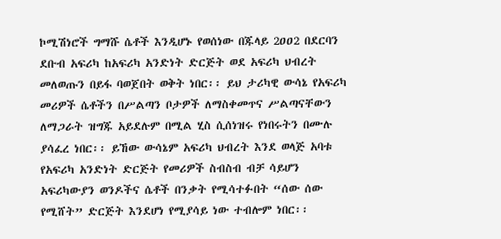ኮሚሽነሮች ግማሹ ሴቶች እንዲሆኑ የወሰነው በጁላይ 2ዐዐ2 በደርባን ደቡብ አፍሪካ ከአፍሪካ አንድነት ድርጅት ወደ አፍሪካ ህብረት መለወጡን በይፋ ባወጀበት ወቅት ነበር፡፡ ይህ ታሪካዊ ውሳኔ የአፍሪካ መሪዎች ሴቶችን በሥልጣን ቦታዎች ለማስቀመጥና ሥልጣናቸውን ለማጋራት ዝግጁ አይደሉም በሚል ሂስ ሲሰነዝሩ የነበሩትን በሙሉ ያሳፈረ ነበር፡፡ ይኸው ውሳኔም አፍሪካ ህብረት እንደ ወላጅ አባቱ የአፍሪካ አንድነት ድርጅት የመሪዎች ስብስብ ብቻ ሳይሆን አፍሪካውያን ወንዶችና ሴቶች በንቃት የሚሳተፉበት “ሰው ሰው የሚሸት” ድርጅት እንደሆነ የሚያሳይ ነው ተብሎም ነበር፡፡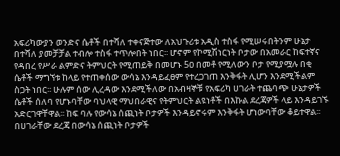አፍሪካውያን ወንድና ሴቶች በተሻለ ተቀናጅተው ለአህጉሪቱ አዲስ ተስፋ የሚሠሩበትንም ሁኔታ በተሻለ ያመቻቻል ተብሎ ተስፋ ተጥሎበት ነበር፡፡ ሆኖም የኮሚሽነርነት ቦታው በአመራር ከፍተኛና የዳበረ የሥራ ልምድና ትምህርት የሚጠይቅ በመሆኑ 5ዐ በመቶ የሚለውን ቦታ የሚያሟሉ በቂ ሴቶች ማግኘቱ ከላይ የተጠቀሰው ውሳኔ እንዳይፈፀም የተረጋገጠ እንቅፋት ሊሆን እንደሚችልም ስጋት ነበር፡፡ ሁሉም ሰው ሊረዳው እንደሚችለው በአብዛኞቹ የአፍሪካ ሀገራት ተጨባጭ ሁኔታዎች ሴቶች ሰለባ የሆኑባቸው ባህላዊ ማህበራዊና የትምህርት ልዩነቶች በእኩል ደረጃዎች ላይ እንዳይገኙ አድርገዋቸዋል፡፡ ከፍ ባሉ የውሳኔ ሰጪነት ቦታዎች እንዳይኖሩም እንቅፋት ሆነውባቸው ቆይተዋል፡፡ በሀገራቸው ደረጃ በውሳኔ ሰጪነት ቦታዎች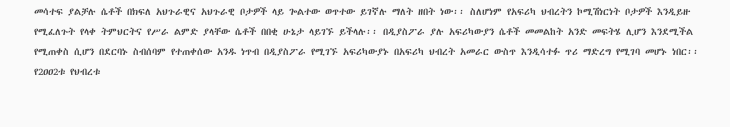መሳተፍ ያልቻሉ ሴቶች በክፍለ አህጉራዊና አህጉራዊ ቦታዎች ላይ ጐልተው ወጥተው ይገኛሉ ማለት ዘበት ነው፡፡ ስለሆነም የአፍሪካ ህብረትን ኮሚሽነርነት ቦታዎች እንዲይዙ የሚፈለጉት የላቀ ትምህርትና የሥራ ልምድ ያላቸው ሴቶች በበቂ ሁኔታ ላይገኙ ይችላሉ፡፡ በዲያስፖራ ያሉ አፍሪካውያን ሴቶች መመልከት አንድ መፍትሄ ሊሆን እንደሚችል የሚጠቀስ ሲሆን በደርባኑ ስብሰባም የተጠቀሰው አንዱ ነጥብ በዲያስፖራ የሚገኙ አፍሪካውያኑ በአፍሪካ ህብረት አመራር ውስጥ እንዲሳተፉ ጥሪ ማድረግ የሚገባ መሆኑ ነበር፡፡ የ2ዐዐ2ቱ የህብረቱ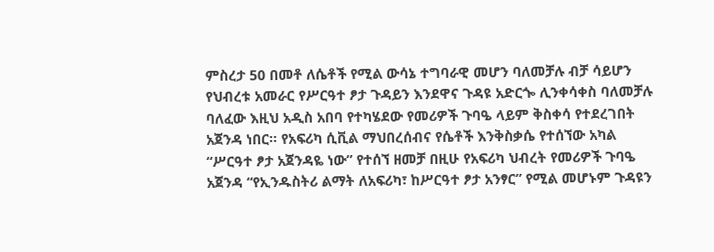ምስረታ 50 በመቶ ለሴቶች የሚል ውሳኔ ተግባራዊ መሆን ባለመቻሉ ብቻ ሳይሆን የህብረቱ አመራር የሥርዓተ ፆታ ጉዳይን እንደዋና ጉዳዩ አድርጐ ሊንቀሳቀስ ባለመቻሉ ባለፈው እዚህ አዲስ አበባ የተካሄደው የመሪዎች ጉባዔ ላይም ቅስቀሳ የተደረገበት አጀንዳ ነበር፡፡ የአፍሪካ ሲቪል ማህበረሰብና የሴቶች እንቅስቃሴ የተሰኘው አካል “ሥርዓተ ፆታ አጀንዳዬ ነው” የተሰኘ ዘመቻ በዚሁ የአፍሪካ ህብረት የመሪዎች ጉባዔ አጀንዳ “የኢንዱስትሪ ልማት ለአፍሪካ፣ ከሥርዓተ ፆታ አንፃር” የሚል መሆኑም ጉዳዩን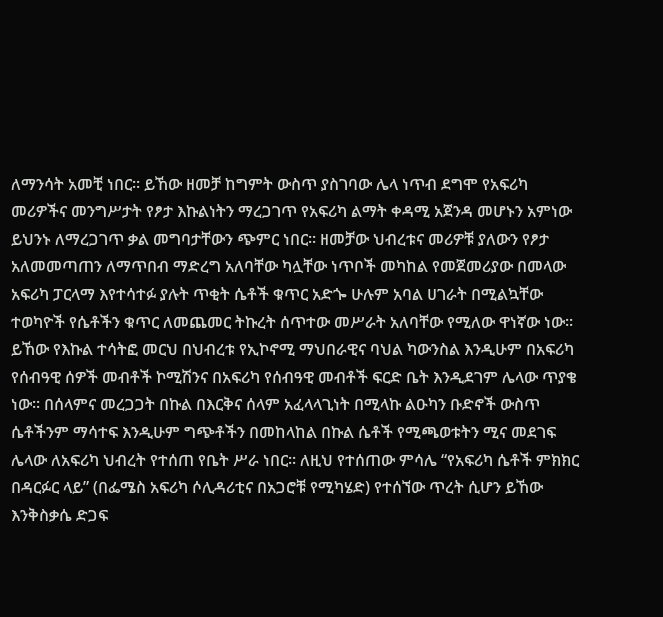ለማንሳት አመቺ ነበር፡፡ ይኸው ዘመቻ ከግምት ውስጥ ያስገባው ሌላ ነጥብ ደግሞ የአፍሪካ መሪዎችና መንግሥታት የፆታ እኩልነትን ማረጋገጥ የአፍሪካ ልማት ቀዳሚ አጀንዳ መሆኑን አምነው ይህንኑ ለማረጋገጥ ቃል መግባታቸውን ጭምር ነበር፡፡ ዘመቻው ህብረቱና መሪዎቹ ያለውን የፆታ አለመመጣጠን ለማጥበብ ማድረግ አለባቸው ካሏቸው ነጥቦች መካከል የመጀመሪያው በመላው አፍሪካ ፓርላማ እየተሳተፉ ያሉት ጥቂት ሴቶች ቁጥር አድጐ ሁሉም አባል ሀገራት በሚልኳቸው ተወካዮች የሴቶችን ቁጥር ለመጨመር ትኩረት ሰጥተው መሥራት አለባቸው የሚለው ዋነኛው ነው፡፡ ይኸው የእኩል ተሳትፎ መርህ በህብረቱ የኢኮኖሚ ማህበራዊና ባህል ካውንስል እንዲሁም በአፍሪካ የሰብዓዊ ሰዎች መብቶች ኮሚሽንና በአፍሪካ የሰብዓዊ መብቶች ፍርድ ቤት እንዲደገም ሌላው ጥያቄ ነው፡፡ በሰላምና መረጋጋት በኩል በእርቅና ሰላም አፈላላጊነት በሚላኩ ልዑካን ቡድኖች ውስጥ ሴቶችንም ማሳተፍ እንዲሁም ግጭቶችን በመከላከል በኩል ሴቶች የሚጫወቱትን ሚና መደገፍ ሌላው ለአፍሪካ ህብረት የተሰጠ የቤት ሥራ ነበር፡፡ ለዚህ የተሰጠው ምሳሌ “የአፍሪካ ሴቶች ምክክር በዳርፉር ላይ” (በፌሜስ አፍሪካ ሶሊዳሪቲና በአጋሮቹ የሚካሄድ) የተሰኘው ጥረት ሲሆን ይኸው እንቅስቃሴ ድጋፍ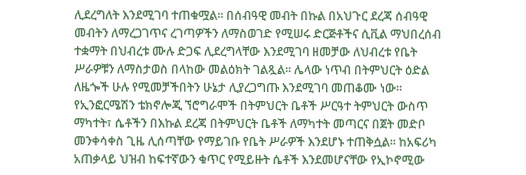ሊደረግለት እንደሚገባ ተጠቁሟል፡፡ በሰብዓዊ መብት በኩል በአህጉር ደረጃ ሰብዓዊ መብትን ለማረጋገጥና ረገጣዎችን ለማስወገድ የሚሠሩ ድርጅቶችና ሲቪል ማህበረሰብ ተቋማት በህብረቱ ሙሉ ድጋፍ ሊደረግላቸው እንደሚገባ ዘመቻው ለህብረቱ የቤት ሥራዎቹን ለማስታወስ በላከው መልዕክት ገልጿል፡፡ ሌላው ነጥብ በትምህርት ዕድል ለዜጐች ሁሉ የሚመቻችበትን ሁኔታ ሊያረጋግጡ እንደሚገባ መጠቆሙ ነው፡፡ የኢንፎርሜሽን ቴክኖሎጂ ኘሮግራሞች በትምህርት ቤቶች ሥርዓተ ትምህርት ውስጥ ማካተት፣ ሴቶችን በእኩል ደረጃ በትምህርት ቤቶች ለማካተት መጣርና በጀት መድቦ መንቀሳቀስ ጊዜ ሊሰጣቸው የማይገቡ የቤት ሥራዎች እንደሆኑ ተጠቅሷል፡፡ ከአፍሪካ አጠቃላይ ህዝብ ከፍተኛውን ቁጥር የሚይዙት ሴቶች እንደመሆናቸው የኢኮኖሚው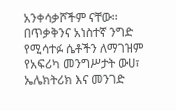አንቀሳቃሾችም ናቸው፡፡ በጥቃቅንና አነስተኛ ንግድ የሚሳተፉ ሴቶችን ለማገዝም የአፍሪካ መንግሥታት ውሀ፣ ኤሌክትሪክ እና መንገድ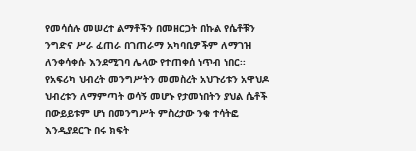የመሳሰሉ መሠረተ ልማቶችን በመዘርጋት በኩል የሴቶቹን ንግድና ሥራ ፈጠራ በገጠራማ አካባቢዎችም ለማገዝ ለንቀሳቀሱ እንደሚገባ ሌላው የተጠቀሰ ነጥብ ነበር፡፡ የአፍሪካ ህብረት መንግሥትን መመስረት አህጉሪቱን አዋህዶ ህብረቱን ለማምጣት ወሳኝ መሆኑ የታመነበትን ያህል ሴቶች በውይይቱም ሆነ በመንግሥት ምስረታው ንቁ ተሳትፎ እንዲያደርጉ በሩ ክፍት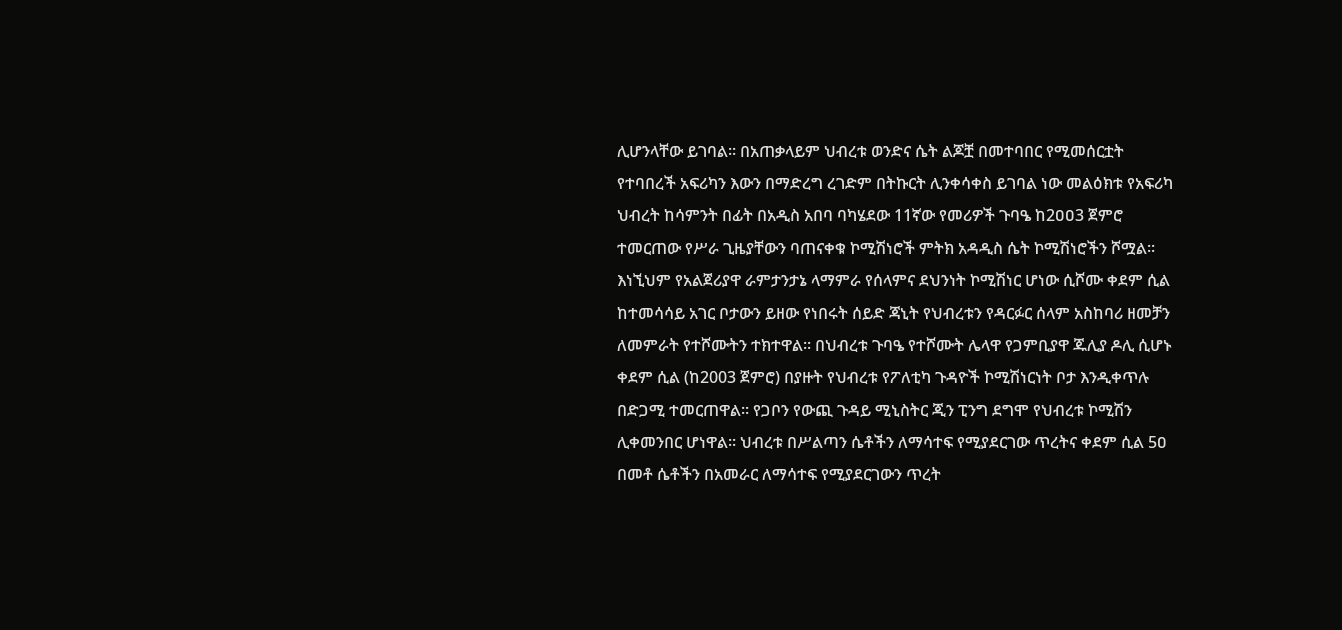ሊሆንላቸው ይገባል፡፡ በአጠቃላይም ህብረቱ ወንድና ሴት ልጆቿ በመተባበር የሚመሰርቷት የተባበረች አፍሪካን እውን በማድረግ ረገድም በትኩርት ሊንቀሳቀስ ይገባል ነው መልዕክቱ የአፍሪካ ህብረት ከሳምንት በፊት በአዲስ አበባ ባካሄደው 11ኛው የመሪዎች ጉባዔ ከ2ዐዐ3 ጀምሮ ተመርጠው የሥራ ጊዜያቸውን ባጠናቀቁ ኮሚሽነሮች ምትክ አዳዲስ ሴት ኮሚሽነሮችን ሾሟል፡፡ እነኚህም የአልጀሪያዋ ራምታንታኔ ላማምራ የሰላምና ደህንነት ኮሚሽነር ሆነው ሲሾሙ ቀደም ሲል ከተመሳሳይ አገር ቦታውን ይዘው የነበሩት ሰይድ ጃኒት የህብረቱን የዳርፉር ሰላም አስከባሪ ዘመቻን ለመምራት የተሾሙትን ተክተዋል፡፡ በህብረቱ ጉባዔ የተሾሙት ሌላዋ የጋምቢያዋ ጁሊያ ዶሊ ሲሆኑ ቀደም ሲል (ከ2003 ጀምሮ) በያዙት የህብረቱ የፖለቲካ ጉዳዮች ኮሚሽነርነት ቦታ እንዲቀጥሉ በድጋሚ ተመርጠዋል፡፡ የጋቦን የውጪ ጉዳይ ሚኒስትር ጂን ፒንግ ደግሞ የህብረቱ ኮሚሽን ሊቀመንበር ሆነዋል፡፡ ህብረቱ በሥልጣን ሴቶችን ለማሳተፍ የሚያደርገው ጥረትና ቀደም ሲል 5ዐ በመቶ ሴቶችን በአመራር ለማሳተፍ የሚያደርገውን ጥረት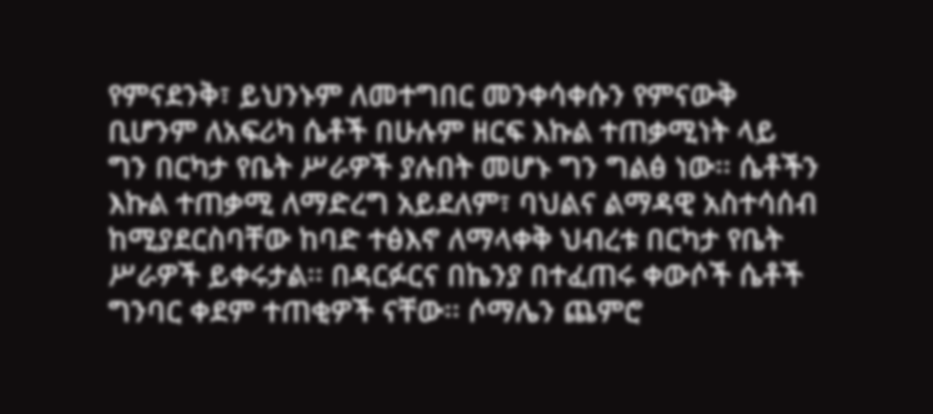የምናደንቅ፣ ይህንኑም ለመተግበር መንቀሳቀሱን የምናውቅ ቢሆንም ለአፍሪካ ሴቶች በሁሉም ዘርፍ እኩል ተጠቃሚነት ላይ ግን በርካታ የቤት ሥራዎች ያሉበት መሆኑ ግን ግልፅ ነው፡፡ ሴቶችን እኩል ተጠቃሚ ለማድረግ አይደለም፣ ባህልና ልማዳዊ አስተሳሰብ ከሚያደርስባቸው ከባድ ተፅእኖ ለማላቀቅ ህብረቱ በርካታ የቤት ሥራዎች ይቀሩታል፡፡ በዳርፉርና በኬንያ በተፈጠሩ ቀውሶች ሴቶች ግንባር ቀደም ተጠቂዎች ናቸው፡፡ ሶማሌን ጨምሮ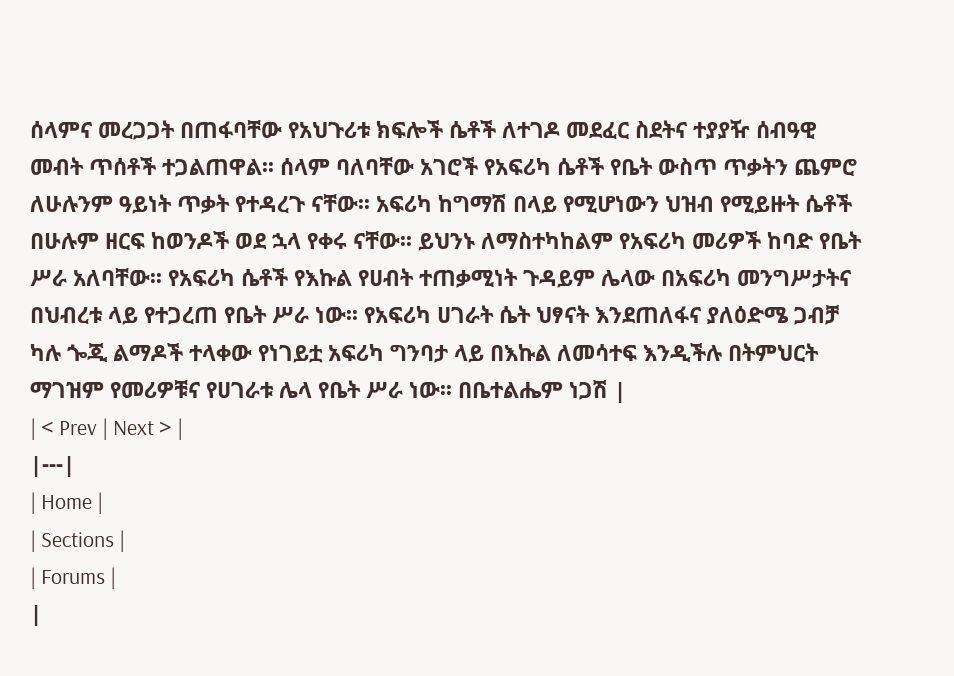ሰላምና መረጋጋት በጠፋባቸው የአህጉሪቱ ክፍሎች ሴቶች ለተገዶ መደፈር ስደትና ተያያዥ ሰብዓዊ መብት ጥሰቶች ተጋልጠዋል፡፡ ሰላም ባለባቸው አገሮች የአፍሪካ ሴቶች የቤት ውስጥ ጥቃትን ጨምሮ ለሁሉንም ዓይነት ጥቃት የተዳረጉ ናቸው፡፡ አፍሪካ ከግማሽ በላይ የሚሆነውን ህዝብ የሚይዙት ሴቶች በሁሉም ዘርፍ ከወንዶች ወደ ኋላ የቀሩ ናቸው፡፡ ይህንኑ ለማስተካከልም የአፍሪካ መሪዎች ከባድ የቤት ሥራ አለባቸው፡፡ የአፍሪካ ሴቶች የእኩል የሀብት ተጠቃሚነት ጉዳይም ሌላው በአፍሪካ መንግሥታትና በህብረቱ ላይ የተጋረጠ የቤት ሥራ ነው፡፡ የአፍሪካ ሀገራት ሴት ህፃናት እንደጠለፋና ያለዕድሜ ጋብቻ ካሉ ጐጂ ልማዶች ተላቀው የነገይቷ አፍሪካ ግንባታ ላይ በእኩል ለመሳተፍ እንዲችሉ በትምህርት ማገዝም የመሪዎቹና የሀገራቱ ሌላ የቤት ሥራ ነው፡፡ በቤተልሔም ነጋሽ |
| < Prev | Next > |
|---|
| Home |
| Sections |
| Forums |
|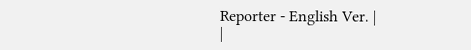Reporter - English Ver. |
|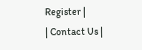Register |
| Contact Us |